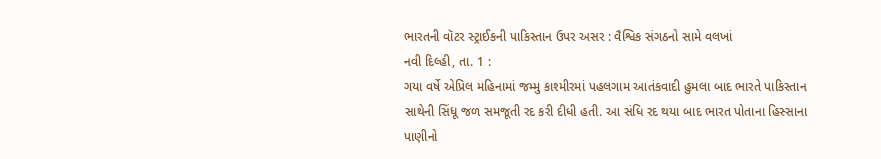ભારતની વૉટર સ્ટ્રાઈકની પાકિસ્તાન ઉપર અસર : વૈશ્વિક સંગઠનો સામે વલખાં
નવી દિલ્હી, તા. 1 :
ગયા વર્ષે એપ્રિલ મહિનામાં જમ્મુ કાશ્મીરમાં પહલગામ આતંકવાદી હુમલા બાદ ભારતે પાકિસ્તાન
સાથેની સિંધૂ જળ સમજૂતી રદ કરી દીધી હતી. આ સંધિ રદ થયા બાદ ભારત પોતાના હિસ્સાના પાણીનો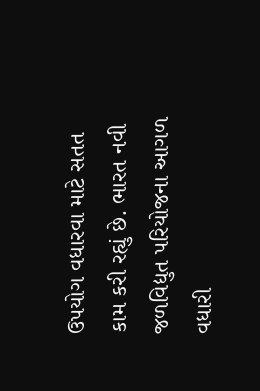ઉપયોગ વધારવા માટે સતત કામ કરી રહ્યું છે. ભારત નવી જળવિદ્યુત પરિયોજના આગળ વધારી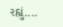રહ્યું....